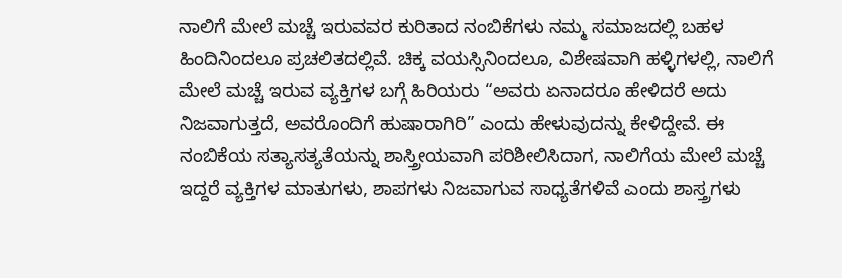ನಾಲಿಗೆ ಮೇಲೆ ಮಚ್ಚೆ ಇರುವವರ ಕುರಿತಾದ ನಂಬಿಕೆಗಳು ನಮ್ಮ ಸಮಾಜದಲ್ಲಿ ಬಹಳ ಹಿಂದಿನಿಂದಲೂ ಪ್ರಚಲಿತದಲ್ಲಿವೆ. ಚಿಕ್ಕ ವಯಸ್ಸಿನಿಂದಲೂ, ವಿಶೇಷವಾಗಿ ಹಳ್ಳಿಗಳಲ್ಲಿ, ನಾಲಿಗೆ ಮೇಲೆ ಮಚ್ಚೆ ಇರುವ ವ್ಯಕ್ತಿಗಳ ಬಗ್ಗೆ ಹಿರಿಯರು “ಅವರು ಏನಾದರೂ ಹೇಳಿದರೆ ಅದು ನಿಜವಾಗುತ್ತದೆ, ಅವರೊಂದಿಗೆ ಹುಷಾರಾಗಿರಿ” ಎಂದು ಹೇಳುವುದನ್ನು ಕೇಳಿದ್ದೇವೆ. ಈ ನಂಬಿಕೆಯ ಸತ್ಯಾಸತ್ಯತೆಯನ್ನು ಶಾಸ್ತ್ರೀಯವಾಗಿ ಪರಿಶೀಲಿಸಿದಾಗ, ನಾಲಿಗೆಯ ಮೇಲೆ ಮಚ್ಚೆ ಇದ್ದರೆ ವ್ಯಕ್ತಿಗಳ ಮಾತುಗಳು, ಶಾಪಗಳು ನಿಜವಾಗುವ ಸಾಧ್ಯತೆಗಳಿವೆ ಎಂದು ಶಾಸ್ತ್ರಗಳು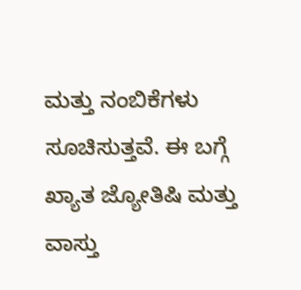ಮತ್ತು ನಂಬಿಕೆಗಳು ಸೂಚಿಸುತ್ತವೆ. ಈ ಬಗ್ಗೆ ಖ್ಯಾತ ಜ್ಯೋತಿಷಿ ಮತ್ತು ವಾಸ್ತು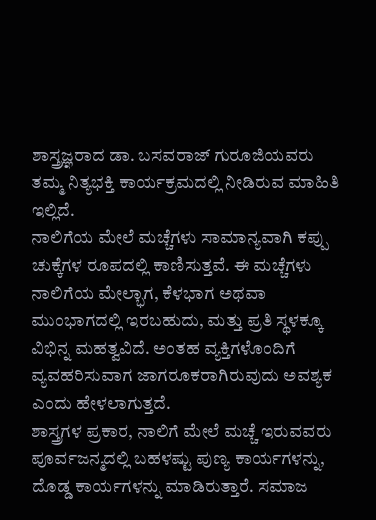ಶಾಸ್ತ್ರಜ್ಞರಾದ ಡಾ. ಬಸವರಾಜ್ ಗುರೂಜಿಯವರು ತಮ್ಮ ನಿತ್ಯಭಕ್ತಿ ಕಾರ್ಯಕ್ರಮದಲ್ಲಿ ನೀಡಿರುವ ಮಾಹಿತಿ ಇಲ್ಲಿದೆ.
ನಾಲಿಗೆಯ ಮೇಲೆ ಮಚ್ಚೆಗಳು ಸಾಮಾನ್ಯವಾಗಿ ಕಪ್ಪು ಚುಕ್ಕೆಗಳ ರೂಪದಲ್ಲಿ ಕಾಣಿಸುತ್ತವೆ. ಈ ಮಚ್ಚೆಗಳು ನಾಲಿಗೆಯ ಮೇಲ್ಭಾಗ, ಕೆಳಭಾಗ ಅಥವಾ ಮುಂಭಾಗದಲ್ಲಿ ಇರಬಹುದು, ಮತ್ತು ಪ್ರತಿ ಸ್ಥಳಕ್ಕೂ ವಿಭಿನ್ನ ಮಹತ್ವವಿದೆ. ಅಂತಹ ವ್ಯಕ್ತಿಗಳೊಂದಿಗೆ ವ್ಯವಹರಿಸುವಾಗ ಜಾಗರೂಕರಾಗಿರುವುದು ಅವಶ್ಯಕ ಎಂದು ಹೇಳಲಾಗುತ್ತದೆ.
ಶಾಸ್ತ್ರಗಳ ಪ್ರಕಾರ, ನಾಲಿಗೆ ಮೇಲೆ ಮಚ್ಚೆ ಇರುವವರು ಪೂರ್ವಜನ್ಮದಲ್ಲಿ ಬಹಳಷ್ಟು ಪುಣ್ಯ ಕಾರ್ಯಗಳನ್ನು, ದೊಡ್ಡ ಕಾರ್ಯಗಳನ್ನು ಮಾಡಿರುತ್ತಾರೆ. ಸಮಾಜ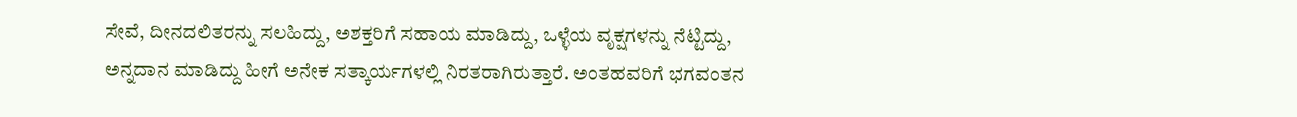ಸೇವೆ, ದೀನದಲಿತರನ್ನು ಸಲಹಿದ್ದು, ಅಶಕ್ತರಿಗೆ ಸಹಾಯ ಮಾಡಿದ್ದು, ಒಳ್ಳೆಯ ವೃಕ್ಷಗಳನ್ನು ನೆಟ್ಟಿದ್ದು, ಅನ್ನದಾನ ಮಾಡಿದ್ದು ಹೀಗೆ ಅನೇಕ ಸತ್ಕಾರ್ಯಗಳಲ್ಲಿ ನಿರತರಾಗಿರುತ್ತಾರೆ. ಅಂತಹವರಿಗೆ ಭಗವಂತನ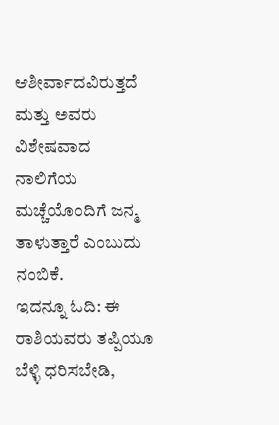ಆಶೀರ್ವಾದವಿರುತ್ತದೆ ಮತ್ತು ಅವರು ವಿಶೇಷವಾದ ನಾಲಿಗೆಯ ಮಚ್ಚೆಯೊಂದಿಗೆ ಜನ್ಮ ತಾಳುತ್ತಾರೆ ಎಂಬುದು ನಂಬಿಕೆ.
ಇದನ್ನೂ ಓದಿ: ಈ ರಾಶಿಯವರು ತಪ್ಪಿಯೂ ಬೆಳ್ಳಿ ಧರಿಸಬೇಡಿ,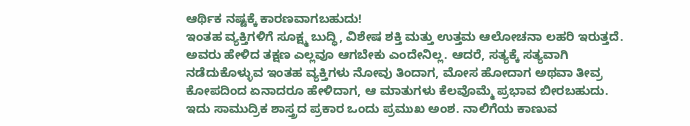ಆರ್ಥಿಕ ನಷ್ಟಕ್ಕೆ ಕಾರಣವಾಗಬಹುದು!
ಇಂತಹ ವ್ಯಕ್ತಿಗಳಿಗೆ ಸೂಕ್ಷ್ಮ ಬುದ್ಧಿ, ವಿಶೇಷ ಶಕ್ತಿ ಮತ್ತು ಉತ್ತಮ ಆಲೋಚನಾ ಲಹರಿ ಇರುತ್ತದೆ. ಅವರು ಹೇಳಿದ ತಕ್ಷಣ ಎಲ್ಲವೂ ಆಗಬೇಕು ಎಂದೇನಿಲ್ಲ. ಆದರೆ, ಸತ್ಯಕ್ಕೆ ಸತ್ಯವಾಗಿ ನಡೆದುಕೊಳ್ಳುವ ಇಂತಹ ವ್ಯಕ್ತಿಗಳು ನೋವು ತಿಂದಾಗ, ಮೋಸ ಹೋದಾಗ ಅಥವಾ ತೀವ್ರ ಕೋಪದಿಂದ ಏನಾದರೂ ಹೇಳಿದಾಗ, ಆ ಮಾತುಗಳು ಕೆಲವೊಮ್ಮೆ ಪ್ರಭಾವ ಬೀರಬಹುದು. ಇದು ಸಾಮುದ್ರಿಕ ಶಾಸ್ತ್ರದ ಪ್ರಕಾರ ಒಂದು ಪ್ರಮುಖ ಅಂಶ. ನಾಲಿಗೆಯ ಕಾಣುವ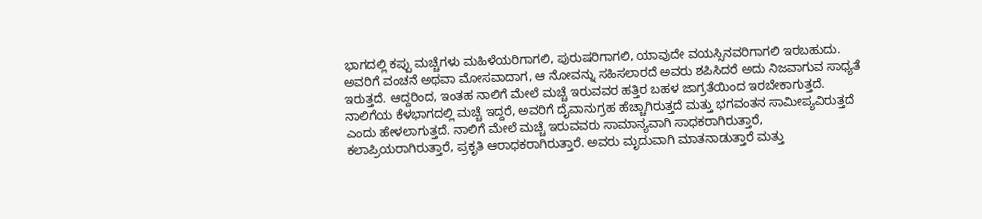ಭಾಗದಲ್ಲಿ ಕಪ್ಪು ಮಚ್ಚೆಗಳು ಮಹಿಳೆಯರಿಗಾಗಲಿ, ಪುರುಷರಿಗಾಗಲಿ, ಯಾವುದೇ ವಯಸ್ಸಿನವರಿಗಾಗಲಿ ಇರಬಹುದು. ಅವರಿಗೆ ವಂಚನೆ ಅಥವಾ ಮೋಸವಾದಾಗ, ಆ ನೋವನ್ನು ಸಹಿಸಲಾರದೆ ಅವರು ಶಪಿಸಿದರೆ ಅದು ನಿಜವಾಗುವ ಸಾಧ್ಯತೆ ಇರುತ್ತದೆ. ಆದ್ದರಿಂದ, ಇಂತಹ ನಾಲಿಗೆ ಮೇಲೆ ಮಚ್ಚೆ ಇರುವವರ ಹತ್ತಿರ ಬಹಳ ಜಾಗ್ರತೆಯಿಂದ ಇರಬೇಕಾಗುತ್ತದೆ.
ನಾಲಿಗೆಯ ಕೆಳಭಾಗದಲ್ಲಿ ಮಚ್ಚೆ ಇದ್ದರೆ, ಅವರಿಗೆ ದೈವಾನುಗ್ರಹ ಹೆಚ್ಚಾಗಿರುತ್ತದೆ ಮತ್ತು ಭಗವಂತನ ಸಾಮೀಪ್ಯವಿರುತ್ತದೆ ಎಂದು ಹೇಳಲಾಗುತ್ತದೆ. ನಾಲಿಗೆ ಮೇಲೆ ಮಚ್ಚೆ ಇರುವವರು ಸಾಮಾನ್ಯವಾಗಿ ಸಾಧಕರಾಗಿರುತ್ತಾರೆ, ಕಲಾಪ್ರಿಯರಾಗಿರುತ್ತಾರೆ, ಪ್ರಕೃತಿ ಆರಾಧಕರಾಗಿರುತ್ತಾರೆ. ಅವರು ಮೃದುವಾಗಿ ಮಾತನಾಡುತ್ತಾರೆ ಮತ್ತು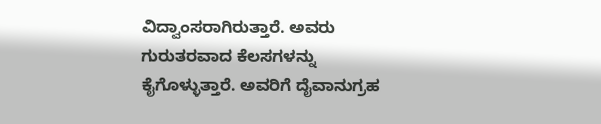ವಿದ್ವಾಂಸರಾಗಿರುತ್ತಾರೆ. ಅವರು ಗುರುತರವಾದ ಕೆಲಸಗಳನ್ನು ಕೈಗೊಳ್ಳುತ್ತಾರೆ. ಅವರಿಗೆ ದೈವಾನುಗ್ರಹ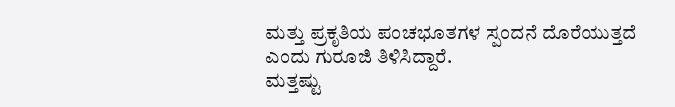ಮತ್ತು ಪ್ರಕೃತಿಯ ಪಂಚಭೂತಗಳ ಸ್ಪಂದನೆ ದೊರೆಯುತ್ತದೆ ಎಂದು ಗುರೂಜಿ ತಿಳಿಸಿದ್ದಾರೆ.
ಮತ್ತಷ್ಟು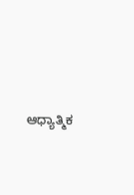ಆಧ್ಯಾತ್ಮಿಕ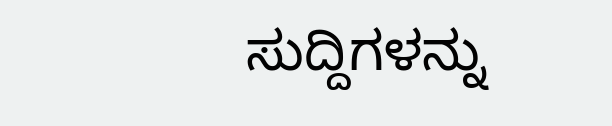ಸುದ್ದಿಗಳನ್ನು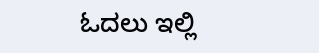ಓದಲು ಇಲ್ಲಿ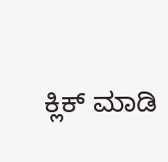ಕ್ಲಿಕ್ ಮಾಡಿ